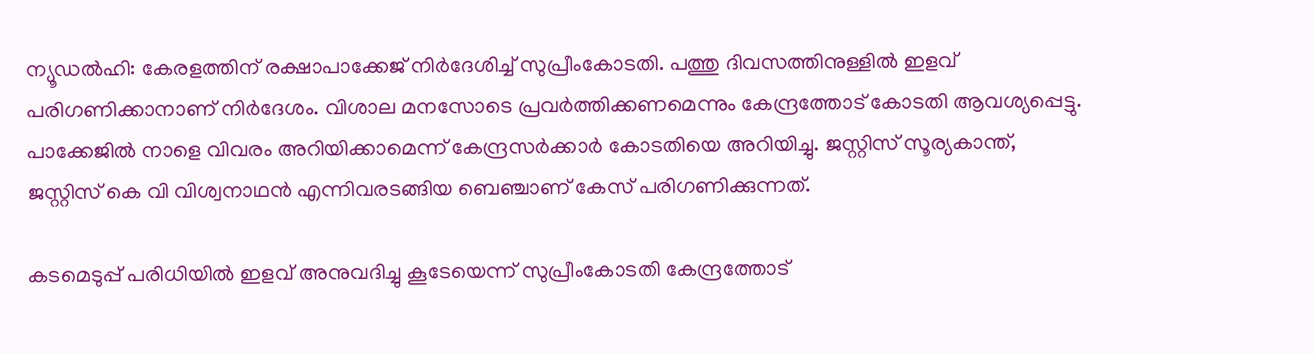ന്യൂഡല്‍ഹി: കേരളത്തിന് രക്ഷാപാക്കേജ് നിര്‍ദേശിച്ച് സുപ്രീംകോടതി. പത്തു ദിവസത്തിനുള്ളില്‍ ഇളവ് പരിഗണിക്കാനാണ് നിര്‍ദേശം. വിശാല മനസോടെ പ്രവര്‍ത്തിക്കണമെന്നും കേന്ദ്രത്തോട് കോടതി ആവശ്യപ്പെട്ടു. പാക്കേജില്‍ നാളെ വിവരം അറിയിക്കാമെന്ന് കേന്ദ്രസര്‍ക്കാര്‍ കോടതിയെ അറിയിച്ചു. ജസ്റ്റിസ് സൂര്യകാന്ത്, ജസ്റ്റിസ് കെ വി വിശ്വനാഥന്‍ എന്നിവരടങ്ങിയ ബെഞ്ചാണ് കേസ് പരിഗണിക്കുന്നത്.

കടമെടുപ്പ് പരിധിയില്‍ ഇളവ് അനുവദിച്ചു കൂടേയെന്ന് സുപ്രീംകോടതി കേന്ദ്രത്തോട്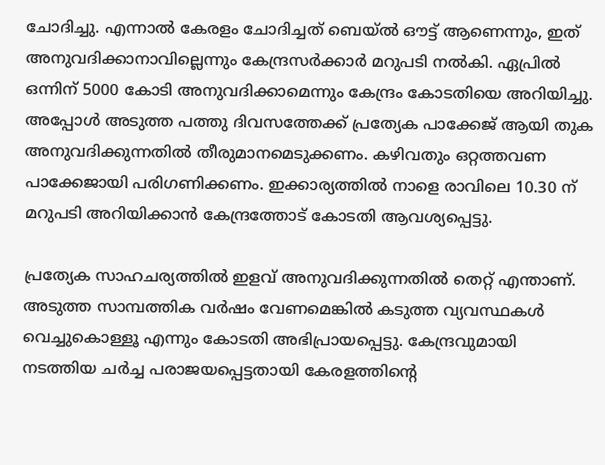ചോദിച്ചു. എന്നാല്‍ കേരളം ചോദിച്ചത് ബെയ്ല്‍ ഔട്ട് ആണെന്നും, ഇത് അനുവദിക്കാനാവില്ലെന്നും കേന്ദ്രസര്‍ക്കാര്‍ മറുപടി നല്‍കി. ഏപ്രില്‍ ഒന്നിന് 5000 കോടി അനുവദിക്കാമെന്നും കേന്ദ്രം കോടതിയെ അറിയിച്ചു. അപ്പോള്‍ അടുത്ത പത്തു ദിവസത്തേക്ക് പ്രത്യേക പാക്കേജ് ആയി തുക അനുവദിക്കുന്നതില്‍ തീരുമാനമെടുക്കണം. കഴിവതും ഒറ്റത്തവണ പാക്കേജായി പരിഗണിക്കണം. ഇക്കാര്യത്തില്‍ നാളെ രാവിലെ 10.30 ന് മറുപടി അറിയിക്കാന്‍ കേന്ദ്രത്തോട് കോടതി ആവശ്യപ്പെട്ടു.

പ്രത്യേക സാഹചര്യത്തില്‍ ഇളവ് അനുവദിക്കുന്നതില്‍ തെറ്റ് എന്താണ്. അടുത്ത സാമ്പത്തിക വര്‍ഷം വേണമെങ്കില്‍ കടുത്ത വ്യവസ്ഥകള്‍ വെച്ചുകൊള്ളൂ എന്നും കോടതി അഭിപ്രായപ്പെട്ടു. കേന്ദ്രവുമായി നടത്തിയ ചര്‍ച്ച പരാജയപ്പെട്ടതായി കേരളത്തിന്റെ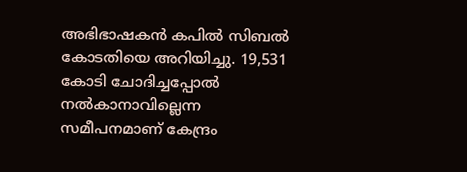അഭിഭാഷകന്‍ കപില്‍ സിബല്‍ കോടതിയെ അറിയിച്ചു. 19,531 കോടി ചോദിച്ചപ്പോല്‍ നല്‍കാനാവില്ലെന്ന സമീപനമാണ് കേന്ദ്രം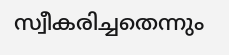സ്വീകരിച്ചതെന്നും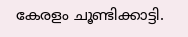കേരളം ചൂണ്ടിക്കാട്ടി.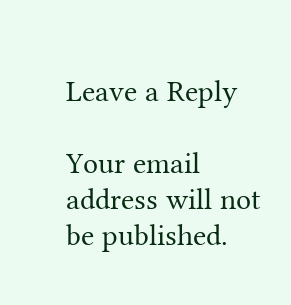Leave a Reply

Your email address will not be published.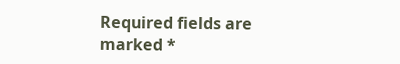Required fields are marked *